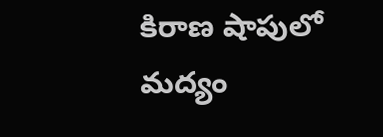కిరాణ షాపులో మద్యం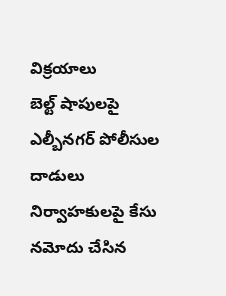విక్రయాలు
బెల్ట్ షాపులపై ఎల్బీనగర్ పోలీసుల దాడులు
నిర్వాహకులపై కేసు నమోదు చేసిన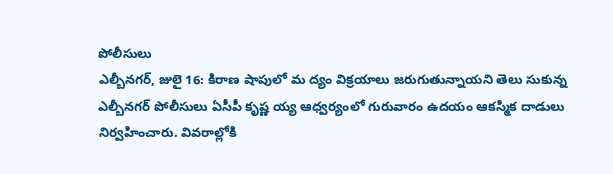పోలీసులు
ఎల్బీనగర్, జులై 16: కిరాణ షాపులో మ ద్యం విక్రయాలు జరుగుతున్నాయని తెలు సుకున్న ఎల్బీనగర్ పోలీసులు ఏసీపీ కృష్ణ య్య ఆధ్వర్యంలో గురువారం ఉదయం ఆకస్మిక దాడులు నిర్వహించారు. వివరాల్లోకి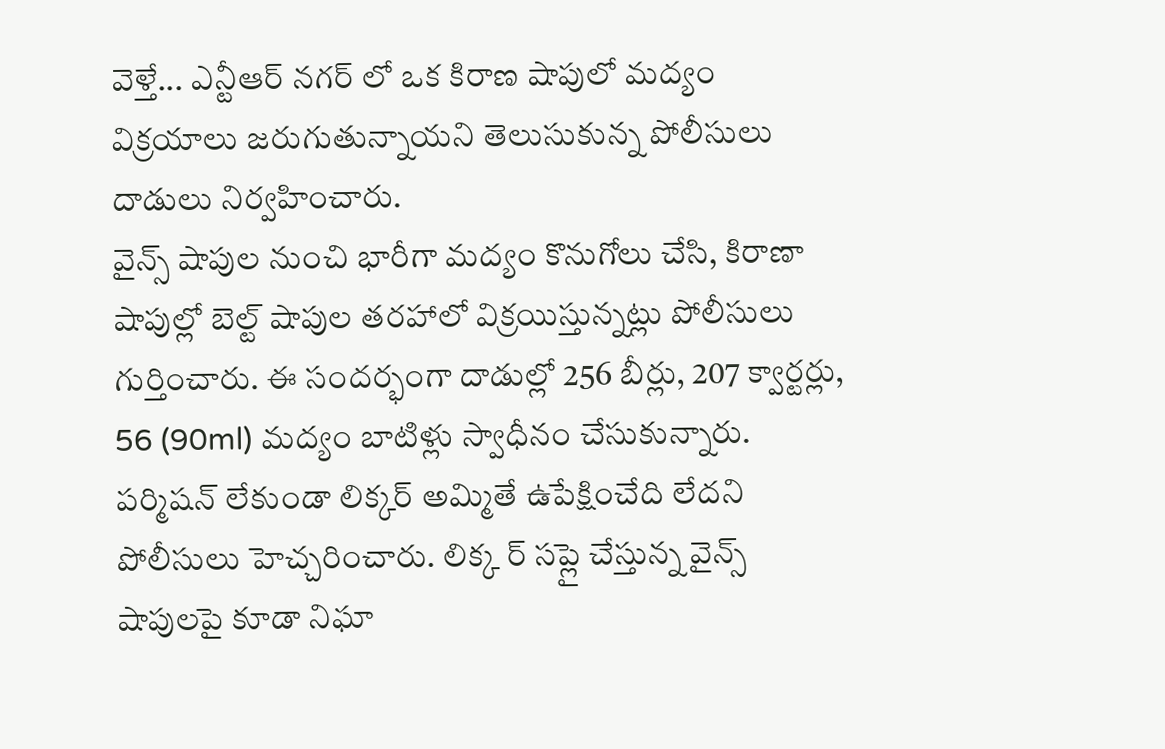వెళ్తే... ఎన్టీఆర్ నగర్ లో ఒక కిరాణ షాపులో మద్యం విక్రయాలు జరుగుతున్నాయని తెలుసుకున్న పోలీసులు దాడులు నిర్వహించారు.
వైన్స్ షాపుల నుంచి భారీగా మద్యం కొనుగోలు చేసి, కిరాణా షాపుల్లో బెల్ట్ షాపుల తరహాలో విక్రయిస్తున్నట్లు పోలీసులు గుర్తించారు. ఈ సందర్భంగా దాడుల్లో 256 బీర్లు, 207 క్వార్టర్లు, 56 (90ml) మద్యం బాటిళ్లు స్వాధీనం చేసుకున్నారు. పర్మిషన్ లేకుండా లిక్కర్ అమ్మితే ఉపేక్షించేది లేదని పోలీసులు హెచ్చరించారు. లిక్క ర్ సప్లై చేస్తున్న వైన్స్ షాపులపై కూడా నిఘా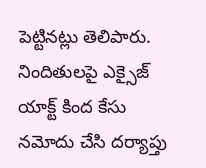పెట్టినట్లు తెలిపారు. నిందితులపై ఎక్సైజ్ యాక్ట్ కింద కేసు నమోదు చేసి దర్యాప్తు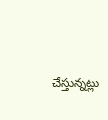చేస్తున్నట్లు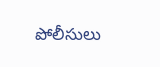పోలీసులు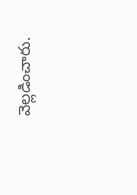వెల్లడించారు.